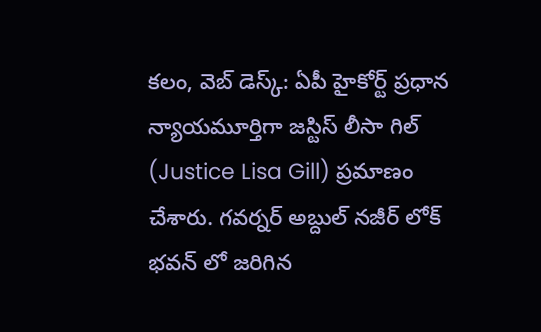కలం, వెబ్ డెస్క్: ఏపీ హైకోర్ట్ ప్రధాన న్యాయమూర్తిగా జస్టిస్ లీసా గిల్ (Justice Lisa Gill) ప్రమాణం చేశారు. గవర్నర్ అబ్దుల్ నజీర్ లోక్ భవన్ లో జరిగిన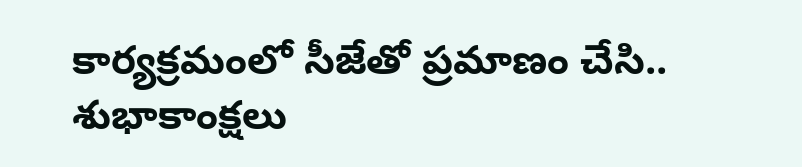కార్యక్రమంలో సీజేతో ప్రమాణం చేసి.. శుభాకాంక్షలు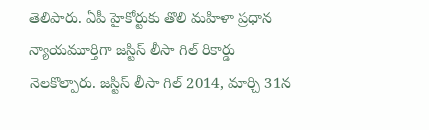తెలిపారు. ఏపీ హైకోర్టుకు తొలి మహిళా ప్రధాన న్యాయమూర్తిగా జస్టిస్ లీసా గిల్ రికార్డు నెలకొల్పారు. జస్టిస్ లీసా గిల్ 2014, మార్చి 31న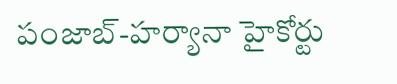పంజాబ్-హర్యానా హైకోర్టు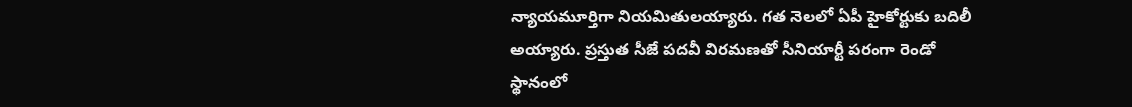న్యాయమూర్తిగా నియమితులయ్యారు. గత నెలలో ఏపీ హైకోర్టుకు బదిలీ అయ్యారు. ప్రస్తుత సీజే పదవీ విరమణతో సీనియార్టీ పరంగా రెండో స్థానంలో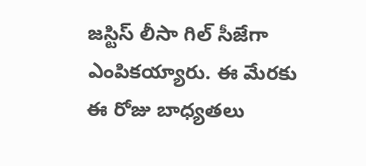జస్టిస్ లీసా గిల్ సీజేగా ఎంపికయ్యారు. ఈ మేరకు ఈ రోజు బాధ్యతలు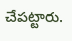చేపట్టారు.